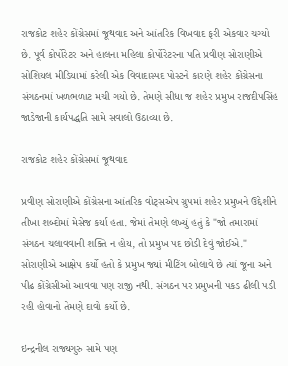રાજકોટ શહેર કોંગ્રેસમાં જૂથવાદ અને આંતરિક વિખવાદ ફરી એકવાર ચગ્યો છે. પૂર્વ કોર્પોરેટર અને હાલના મહિલા કોર્પોરેટરના પતિ પ્રવીણ સોરાણીએ સોશિયલ મીડિયામાં કરેલી એક વિવાદાસ્પદ પોસ્ટને કારણે શહેર કોંગ્રેસના સંગઠનમાં ખળભળાટ મચી ગયો છે. તેમણે સીધા જ શહેર પ્રમુખ રાજદીપસિંહ જાડેજાની કાર્યપદ્ધતિ સામે સવાલો ઉઠાવ્યા છે.

રાજકોટ શહેર કોંગ્રેસમાં જૂથવાદ

પ્રવીણ સોરાણીએ કોંગ્રેસના આંતરિક વોટ્સએપ ગ્રુપમાં શહેર પ્રમુખને ઉદ્દેશીને તીખા શબ્દોમાં મેસેજ કર્યા હતા. જેમાં તેમણે લખ્યું હતું કે "જો તમારામાં સંગઠન ચલાવવાની શક્તિ ન હોય, તો પ્રમુખ પદ છોડી દેવું જોઈએ." સોરાણીએ આક્ષેપ કર્યો હતો કે પ્રમુખ જ્યાં મીટિંગ બોલાવે છે ત્યાં જૂના અને પીઢ કોંગ્રેસીઓ આવવા પણ રાજી નથી. સંગઠન પર પ્રમુખની પકડ ઢીલી પડી રહી હોવાનો તેમણે દાવો કર્યો છે.

ઇન્દ્રનીલ રાજ્યગુરુ સામે પણ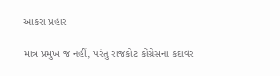આકરા પ્રહાર

માત્ર પ્રમુખ જ નહીં, પરંતુ રાજકોટ કોંગ્રેસના કદાવર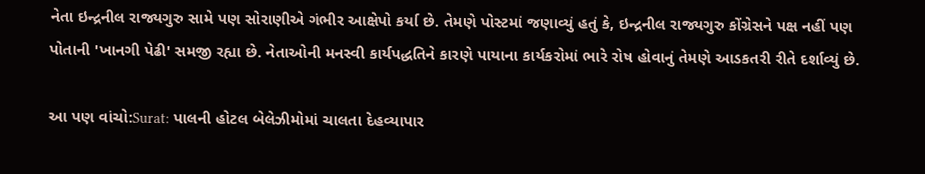નેતા ઇન્દ્રનીલ રાજ્યગુરુ સામે પણ સોરાણીએ ગંભીર આક્ષેપો કર્યા છે. તેમણે પોસ્ટમાં જણાવ્યું હતું કે, ઇન્દ્રનીલ રાજ્યગુરુ કોંગ્રેસને પક્ષ નહીં પણ પોતાની 'ખાનગી પેઢી' સમજી રહ્યા છે. નેતાઓની મનસ્વી કાર્યપદ્ધતિને કારણે પાયાના કાર્યકરોમાં ભારે રોષ હોવાનું તેમણે આડકતરી રીતે દર્શાવ્યું છે.

આ પણ વાંચો:Surat: પાલની હોટલ બેલેઝીમોમાં ચાલતા દેહવ્યાપાર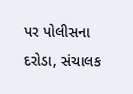પર પોલીસના દરોડા, સંચાલક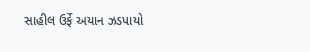સાહીલ ઉર્ફે અયાન ઝડપાયો